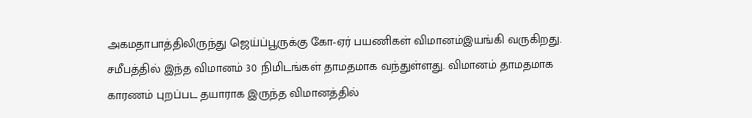அகமதாபாத்திலிருந்து ஜெய்ப்பூருக்கு கோ-ஏர் பயணிகள் விமானம்இயங்கி வருகிறது. சமீபத்தில் இந்த விமானம் 30 நிமிடங்கள் தாமதமாக வந்துள்ளது. விமானம் தாமதமாக காரணம் புறப்பட தயாராக இருந்த விமானத்தில்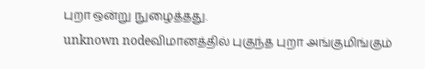புறா ஒன்று நுழைத்தது.
unknown nodeவிமானத்தில் புகுந்த புறா அங்குமிங்கும்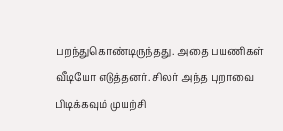பறந்துகொண்டிருந்தது. அதை பயணிகள் வீடியோ எடுத்தனர். சிலர் அந்த புறாவை பிடிக்கவும் முயற்சி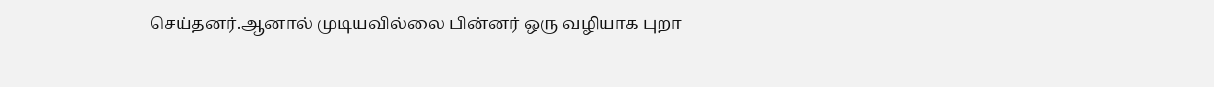செய்தனர்.ஆனால் முடியவில்லை பின்னர் ஒரு வழியாக புறா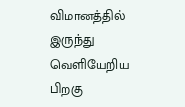விமானத்தில் இருந்து வெளியேறிய பிறகு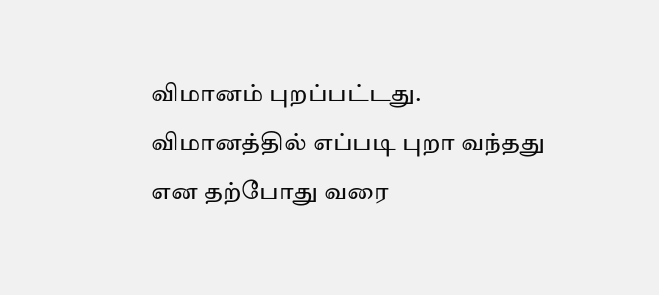விமானம் புறப்பட்டது.
விமானத்தில் எப்படி புறா வந்தது என தற்போது வரை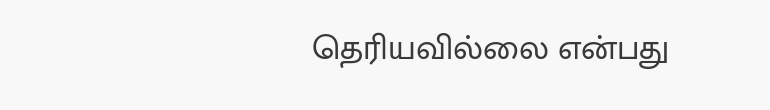தெரியவில்லை என்பது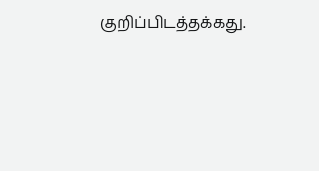குறிப்பிடத்தக்கது.